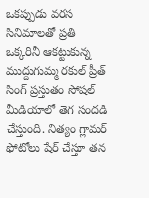ఒకప్పుడు వరస సినిమాలతో ప్రతి ఒక్కరినీ ఆకట్టుకున్న ముద్దుగుమ్మ రకుల్ ప్రీత్ సింగ్ ప్రస్తుతం సోషల్ మీడియాలో తెగ సందడి చేస్తుంది. నిత్యం గ్లామర్ ఫోటోలు షేర్ చేస్తూ తన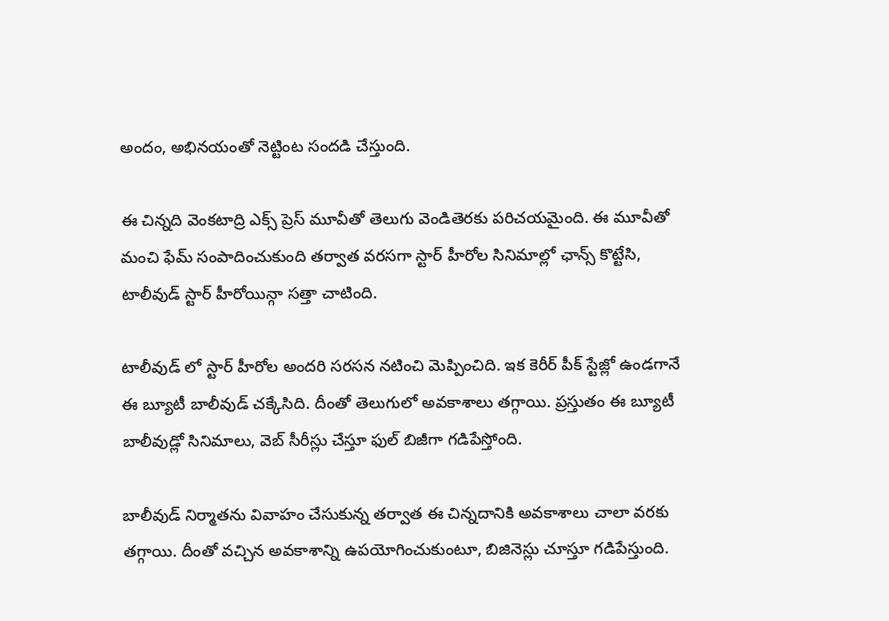అందం, అభినయంతో నెట్టింట సందడి చేస్తుంది.

ఈ చిన్నది వెంకటాద్రి ఎక్స్ ప్రెస్ మూవీతో తెలుగు వెండితెరకు పరిచయమైంది. ఈ మూవీతో మంచి ఫేమ్ సంపాదించుకుంది తర్వాత వరసగా స్టార్ హీరోల సినిమాల్లో ఛాన్స్ కొట్టేసి, టాలీవుడ్ స్టార్ హీరోయిన్గా సత్తా చాటింది.

టాలీవుడ్ లో స్టార్ హీరోల అందరి సరసన నటించి మెప్పించిది. ఇక కెరీర్ పీక్ స్టేజ్లో ఉండగానే ఈ బ్యూటీ బాలీవుడ్ చక్కేసిది. దీంతో తెలుగులో అవకాశాలు తగ్గాయి. ప్రస్తుతం ఈ బ్యూటీ బాలీవుడ్లో సినిమాలు, వెబ్ సీరీస్లు చేస్తూ ఫుల్ బిజీగా గడిపేస్తోంది.

బాలీవుడ్ నిర్మాతను వివాహం చేసుకున్న తర్వాత ఈ చిన్నదానికి అవకాశాలు చాలా వరకు తగ్గాయి. దీంతో వచ్చిన అవకాశాన్ని ఉపయోగించుకుంటూ, బిజినెస్లు చూస్తూ గడిపేస్తుంది.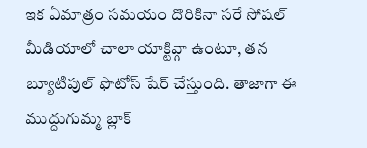ఇక ఏమాత్రం సమయం దొరికినా సరే సోషల్ మీడియాలో చాలా యాక్టివ్గా ఉంటూ, తన బ్యూటిపుల్ ఫొటోస్ షేర్ చేస్తుంది. తాజాగా ఈ ముద్దుగుమ్మ బ్లాక్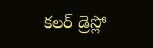కలర్ డ్రెస్లో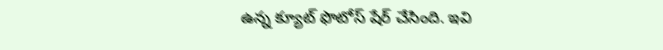ఉన్న క్యూట్ ఫొటోస్ షేర్ చేసింది. ఇవి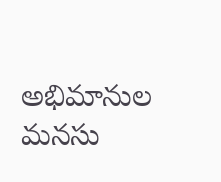అభిమానుల మనసు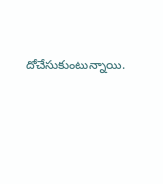దోచేసుకుంటున్నాయి.